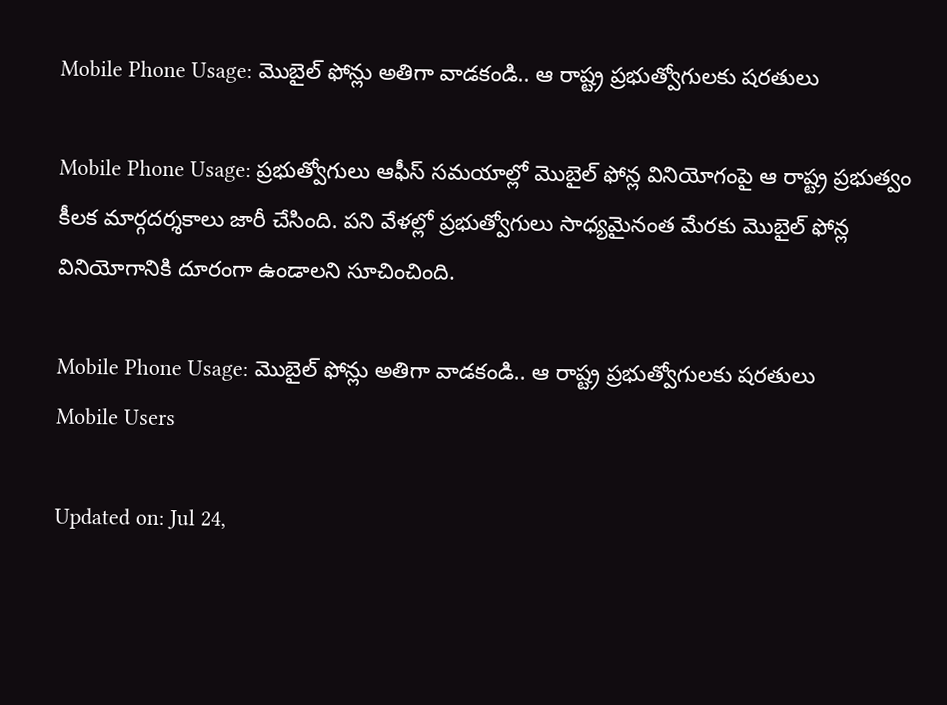Mobile Phone Usage: మొబైల్ ఫోన్లు అతిగా వాడకండి.. ఆ రాష్ట్ర ప్రభుత్వోగులకు షరతులు

Mobile Phone Usage: ప్రభుత్వోగులు ఆఫీస్ సమయాల్లో మొబైల్ ఫోన్ల వినియోగంపై ఆ రాష్ట్ర ప్రభుత్వం కీలక మార్గదర్శకాలు జారీ చేసింది. పని వేళల్లో ప్రభుత్వోగులు సాధ్యమైనంత మేరకు మొబైల్ ఫోన్ల వినియోగానికి దూరంగా ఉండాలని సూచించింది.

Mobile Phone Usage: మొబైల్ ఫోన్లు అతిగా వాడకండి.. ఆ రాష్ట్ర ప్రభుత్వోగులకు షరతులు
Mobile Users

Updated on: Jul 24,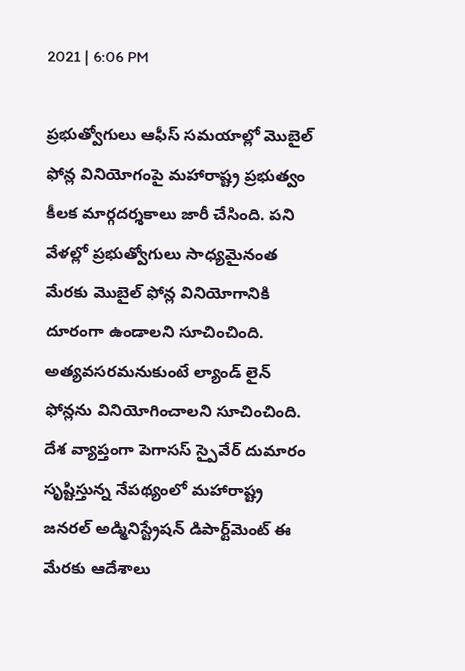2021 | 6:06 PM

ప్రభుత్వోగులు ఆఫీస్ సమయాల్లో మొబైల్ ఫోన్ల వినియోగంపై మహారాష్ట్ర ప్రభుత్వం కీలక మార్గదర్శకాలు జారీ చేసింది. పని వేళల్లో ప్రభుత్వోగులు సాధ్యమైనంత మేరకు మొబైల్ ఫోన్ల వినియోగానికి దూరంగా ఉండాలని సూచించింది. అత్యవసరమనుకుంటే ల్యాండ్ లైన్ ఫోన్లను వినియోగించాలని సూచించింది. దేశ వ్యాప్తంగా పెగాసస్ స్పై‌వేర్ దుమారం సృష్టిస్తున్న నేపథ్యంలో మహారాష్ట్ర జనరల్ అడ్మినిస్ట్రేషన్ డిపార్ట్‌మెంట్ ఈ మేరకు ఆదేశాలు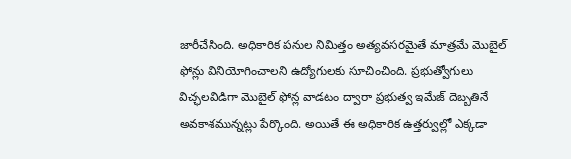జారీచేసింది. అధికారిక పనుల నిమిత్తం అత్యవసరమైతే మాత్రమే మొబైల్ ఫోన్లు వినియోగించాలని ఉద్యోగులకు సూచించింది. ప్రభుత్వోగులు విచ్ఛలవిడిగా మొబైల్ ఫోన్ల వాడటం ద్వారా ప్రభుత్వ ఇమేజ్‌ దెబ్బతినే అవకాశమున్నట్లు పేర్కొంది. అయితే ఈ అధికారిక ఉత్తర్వుల్లో ఎక్కడా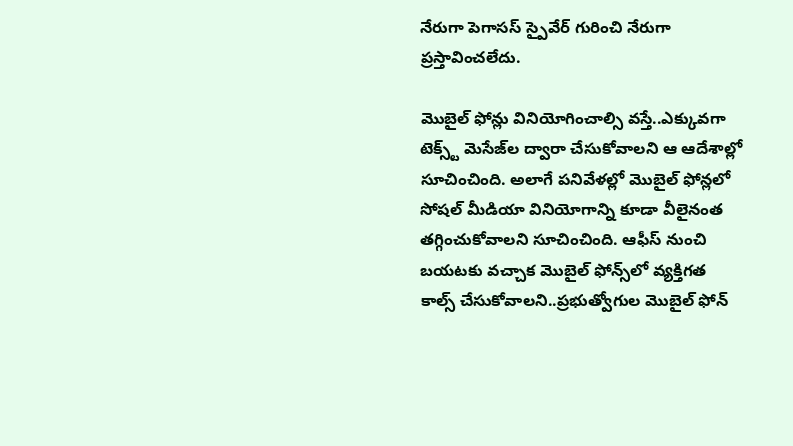నేరుగా పెగాసస్ స్పై‌వేర్ గురించి నేరుగా ప్రస్తావించలేదు.

మొబైల్ ఫోన్లు వినియోగించాల్సి వస్తే..ఎక్కువగా టెక్స్ట్ మెసేజ్‌ల ద్వారా చేసుకోవాలని ఆ ఆదేశాల్లో సూచించింది. అలాగే పనివేళల్లో మొబైల్ ఫోన్లలో సోషల్ మీడియా వినియోగాన్ని కూడా వీలైనంత తగ్గించుకోవాలని సూచించింది. ఆఫీస్ నుంచి బయటకు వచ్చాక మొబైల్ ఫోన్స్‌లో వ్యక్తిగత కాల్స్ చేసుకోవాలని..ప్రభుత్వోగుల మొబైల్ ఫోన్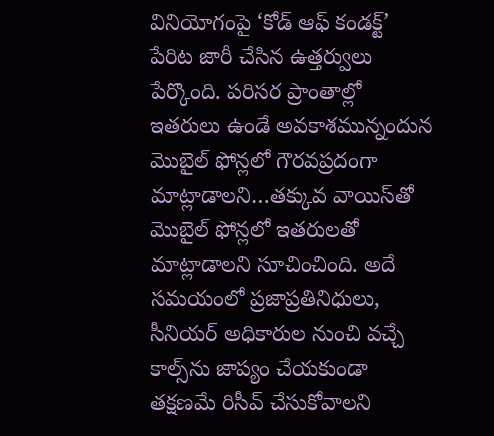వినియోగంపై ‘కోడ్ ఆఫ్ కండక్ట్’ పేరిట జారీ చేసిన ఉత్తర్వులు పేర్కొంది. పరిసర ప్రాంతాల్లో ఇతరులు ఉండే అవకాశమున్నందున మొబైల్ ఫోన్లలో గౌరవప్రదంగా మాట్లాడాలని…తక్కువ వాయిస్‌తో మొబైల్ ఫోన్లలో ఇతరులతో మాట్లాడాలని సూచించింది. అదే సమయంలో ప్రజాప్రతినిధులు, సీనియర్ అధికారుల నుంచి వచ్చే కాల్స్‌ను జాప్యం చేయకుండా తక్షణమే రిసీవ్ చేసుకోవాలని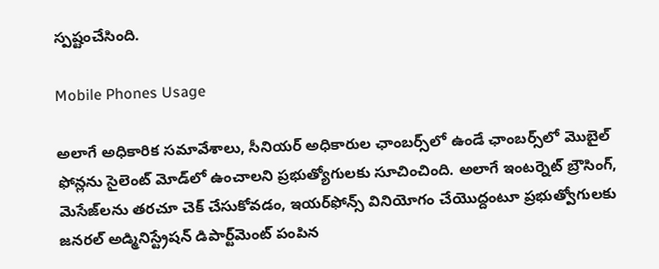స్పష్టంచేసింది.

Mobile Phones Usage

అలాగే అధికారిక సమావేశాలు, సీనియర్ అధికారుల ఛాంబర్స్‌లో ఉండే ఛాంబర్స్‌లో మొబైల్ ఫోన్లను సైలెంట్ మోడ్‌లో ఉంచాలని ప్రభుత్యోగులకు సూచించింది. అలాగే ఇంటర్నెట్ బ్రౌసింగ్, మెసేజ్‌లను తరచూ చెక్ చేసుకోవడం, ఇయర్‌ఫోన్స్ వినియోగం చేయొద్దంటూ ప్రభుత్వోగులకు జనరల్ అడ్మినిస్ట్రేషన్ డిపార్ట్‌మెంట్ పంపిన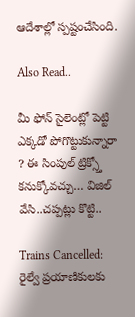ఆదేశాల్లో స్పష్టంచేసింది.

Also Read..

మీ ఫోన్ సైలెంట్లో పెట్టి ఎక్కడో పోగొట్టుకున్నారా ? ఈ సింపుల్ ట్రిక్స్తో కనుక్కోవచ్చు… విజిల్ వేసి..చప్పట్లు కొట్టి..

Trains Cancelled: రైల్వే ప్రయాణికులకు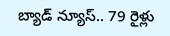బ్యాడ్ న్యూస్.. 79 రైళ్లు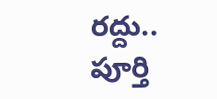రద్దు.. పూర్తి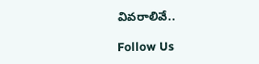వివరాలివే..

Follow Us